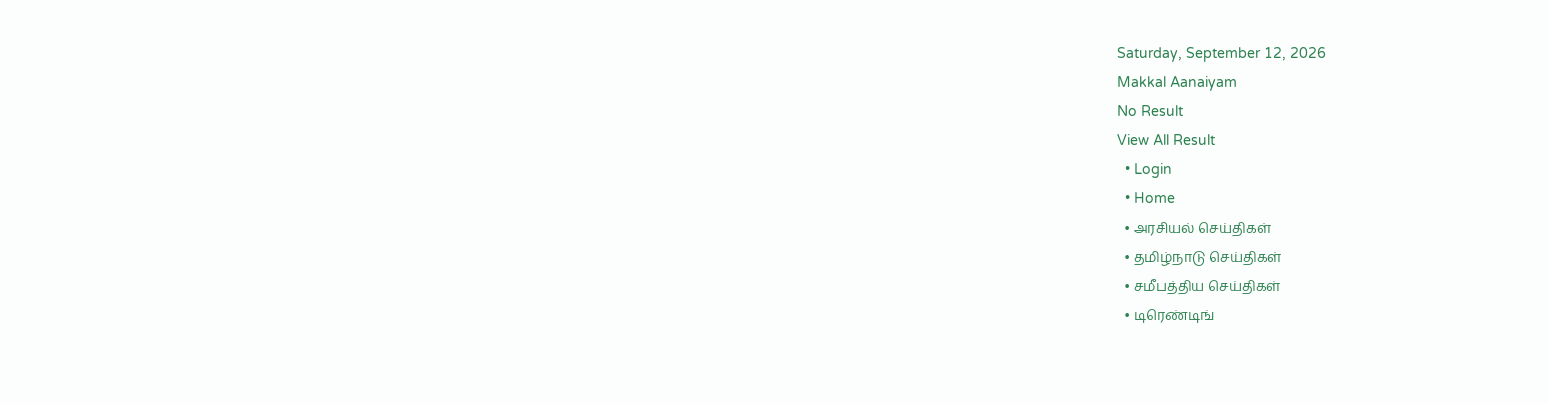Saturday, September 12, 2026
Makkal Aanaiyam
No Result
View All Result
  • Login
  • Home
  • அரசியல் செய்திகள்
  • தமிழ்நாடு செய்திகள்
  • சமீபத்திய செய்திகள்
  • டிரெண்டிங்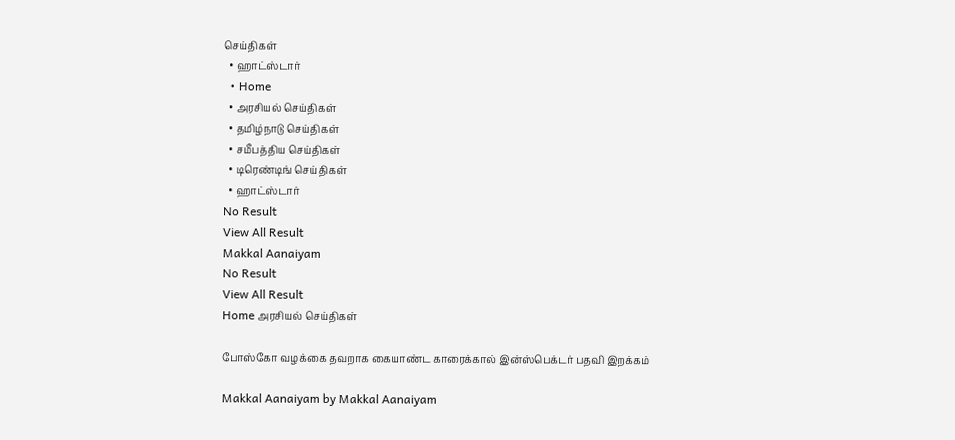செய்திகள்
  • ஹாட்ஸ்டார்
  • Home
  • அரசியல் செய்திகள்
  • தமிழ்நாடு செய்திகள்
  • சமீபத்திய செய்திகள்
  • டிரெண்டிங் செய்திகள்
  • ஹாட்ஸ்டார்
No Result
View All Result
Makkal Aanaiyam
No Result
View All Result
Home அரசியல் செய்திகள்

போஸ்கோ வழக்கை தவறாக கையாண்ட காரைக்கால் இன்ஸ்பெக்டர் பதவி இறக்கம்

Makkal Aanaiyam by Makkal Aanaiyam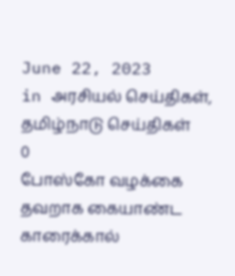June 22, 2023
in அரசியல் செய்திகள், தமிழ்நாடு செய்திகள்
0
போஸ்கோ வழக்கை தவறாக கையாண்ட காரைக்கால்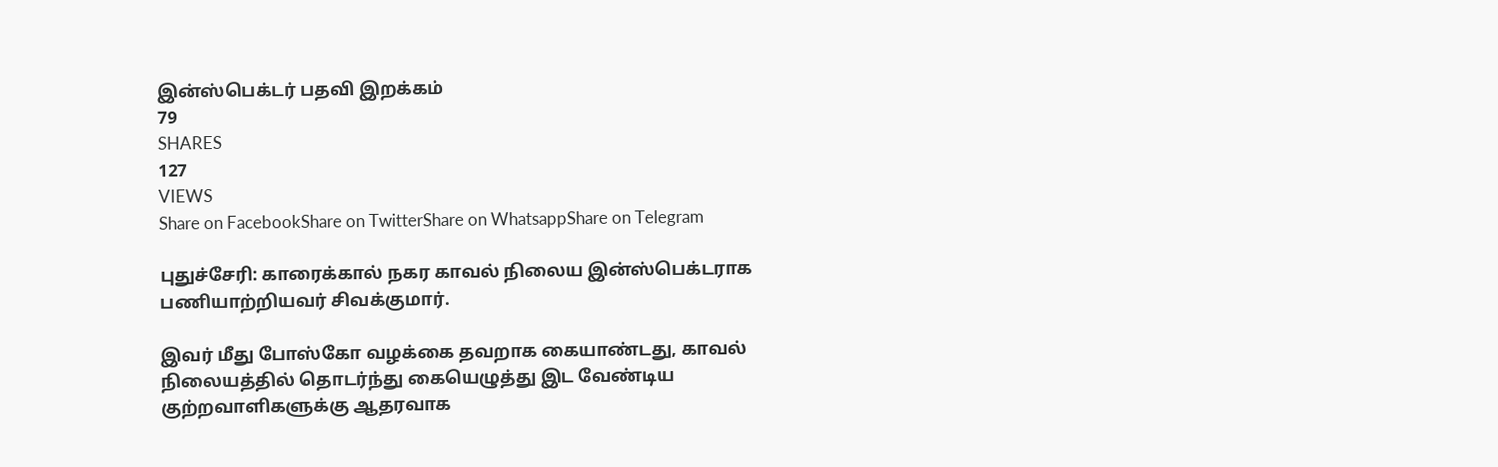இன்ஸ்பெக்டர் பதவி இறக்கம்
79
SHARES
127
VIEWS
Share on FacebookShare on TwitterShare on WhatsappShare on Telegram

புதுச்சேரி: காரைக்கால் நகர காவல் நிலைய இன்ஸ்பெக்டராக பணியாற்றியவர் சிவக்குமார்.

இவர் மீது போஸ்கோ வழக்கை தவறாக கையாண்டது, காவல் நிலையத்தில் தொடர்ந்து கையெழுத்து இட வேண்டிய குற்றவாளிகளுக்கு ஆதரவாக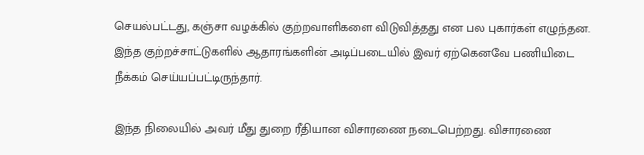செயல்பட்டது, கஞ்சா வழக்கில் குற்றவாளிகளை விடுவித்தது என பல புகார்கள் எழுந்தன. இந்த குற்றச்சாட்டுகளில் ஆதாரங்களின் அடிப்படையில் இவர் ஏற்கெனவே பணியிடை நீக்கம் செய்யப்பட்டிருந்தார்.

இந்த நிலையில் அவர் மீது துறை ரீதியான விசாரணை நடைபெற்றது. விசாரணை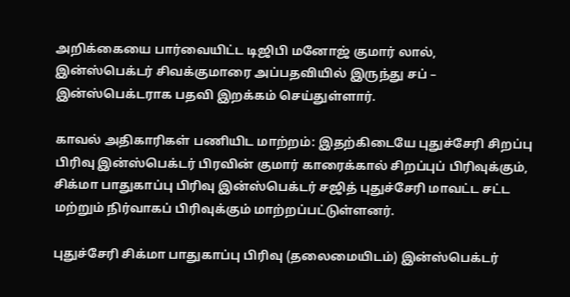அறிக்கையை பார்வையிட்ட டிஜிபி மனோஜ் குமார் லால், இன்ஸ்பெக்டர் சிவக்குமாரை அப்பதவியில் இருந்து சப் – இன்ஸ்பெக்டராக பதவி இறக்கம் செய்துள்ளார்.

காவல் அதிகாரிகள் பணியிட மாற்றம்: இதற்கிடையே புதுச்சேரி சிறப்பு பிரிவு இன்ஸ்பெக்டர் பிரவின் குமார் காரைக்கால் சிறப்புப் பிரிவுக்கும், சிக்மா பாதுகாப்பு பிரிவு இன்ஸ்பெக்டர் சஜித் புதுச்சேரி மாவட்ட சட்ட மற்றும் நிர்வாகப் பிரிவுக்கும் மாற்றப்பட்டுள்ளனர்.

புதுச்சேரி சிக்மா பாதுகாப்பு பிரிவு (தலைமையிடம்) இன்ஸ்பெக்டர்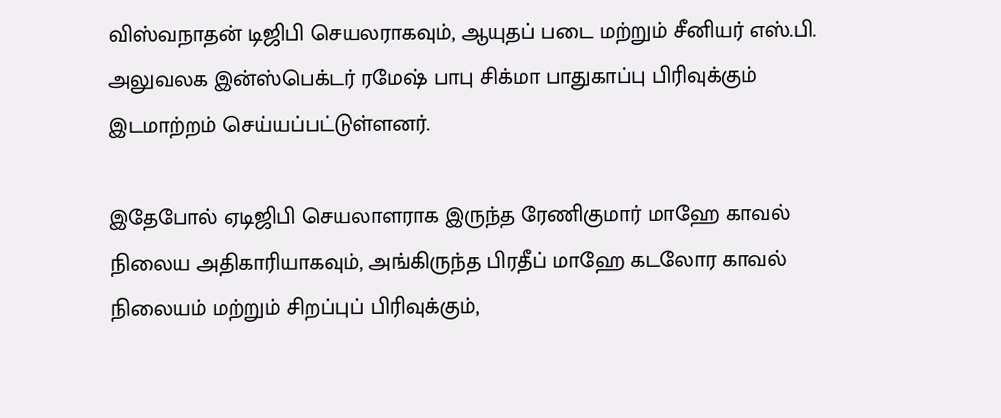விஸ்வநாதன் டிஜிபி செயலராகவும், ஆயுதப் படை மற்றும் சீனியர் எஸ்.பி. அலுவலக இன்ஸ்பெக்டர் ரமேஷ் பாபு சிக்மா பாதுகாப்பு பிரிவுக்கும் இடமாற்றம் செய்யப்பட்டுள்ளனர்.

இதேபோல் ஏடிஜிபி செயலாளராக இருந்த ரேணிகுமார் மாஹே காவல் நிலைய அதிகாரியாகவும், அங்கிருந்த பிரதீப் மாஹே கடலோர காவல் நிலையம் மற்றும் சிறப்புப் பிரிவுக்கும்,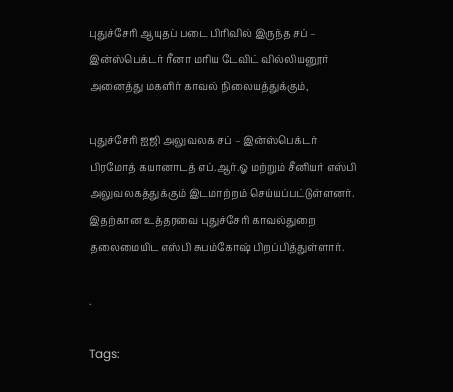புதுச்சேரி ஆயுதப் படை பிரிவில் இருந்த சப் – இன்ஸ்பெக்டர் ரீனா மரிய டேவிட் வில்லியனூர் அனைத்து மகளிர் காவல் நிலையத்துக்கும்,

புதுச்சேரி ஐஜி அலுவலக சப் – இன்ஸ்பெக்டர் பிரமோத் கயானாடத் எப்.ஆர்.ஓ மற்றும் சீனியர் எஸ்பி அலுவலகத்துக்கும் இடமாற்றம் செய்யப்பட்டுள்ளனர். இதற்கான உத்தரவை புதுச்சேரி காவல்துறை தலைமையிட எஸ்பி சுபம்கோஷ் பிறப்பித்துள்ளார்.

.

Tags: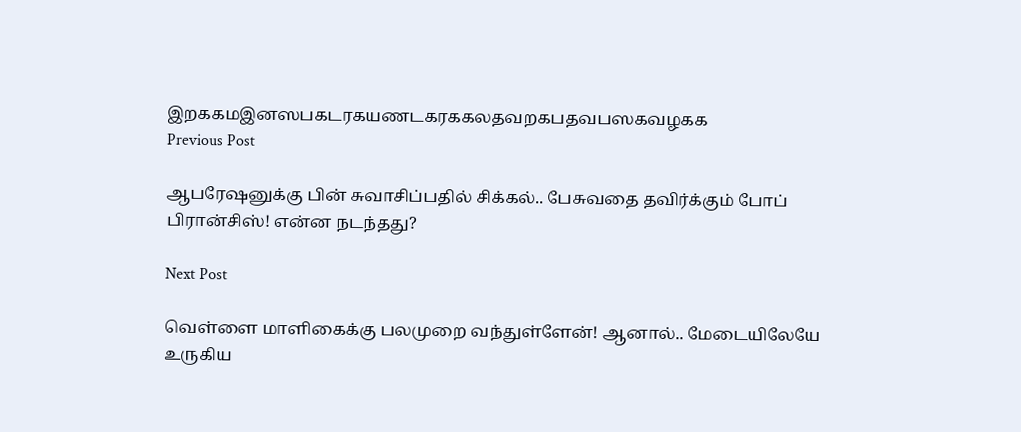இறககமஇனஸபகடரகயணடகரககலதவறகபதவபஸகவழகக
Previous Post

ஆபரேஷனுக்கு பின் சுவாசிப்பதில் சிக்கல்.. பேசுவதை தவிர்க்கும் போப் பிரான்சிஸ்! என்ன நடந்தது?

Next Post

வெள்ளை மாளிகைக்கு பலமுறை வந்துள்ளேன்! ஆனால்.. மேடையிலேயே உருகிய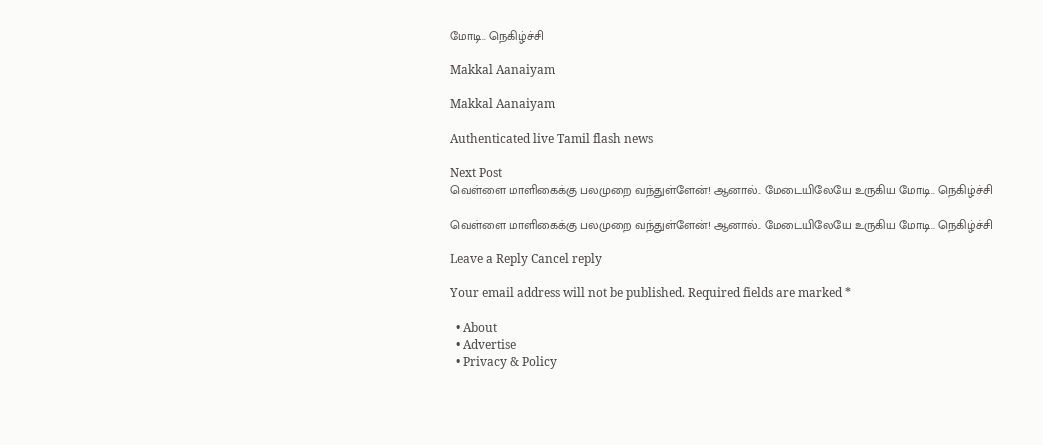மோடி.. நெகிழ்ச்சி

Makkal Aanaiyam

Makkal Aanaiyam

Authenticated live Tamil flash news

Next Post
வெள்ளை மாளிகைக்கு பலமுறை வந்துள்ளேன்! ஆனால்.. மேடையிலேயே உருகிய மோடி.. நெகிழ்ச்சி

வெள்ளை மாளிகைக்கு பலமுறை வந்துள்ளேன்! ஆனால்.. மேடையிலேயே உருகிய மோடி.. நெகிழ்ச்சி

Leave a Reply Cancel reply

Your email address will not be published. Required fields are marked *

  • About
  • Advertise
  • Privacy & Policy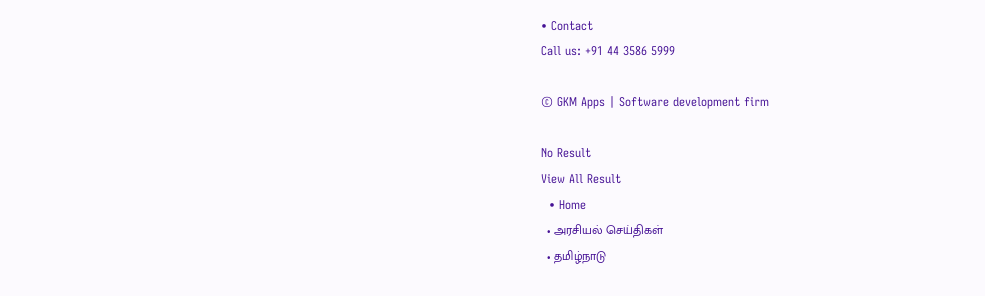• Contact
Call us: +91 44 3586 5999

© GKM Apps | Software development firm

No Result
View All Result
  • Home
  • அரசியல் செய்திகள்
  • தமிழ்நாடு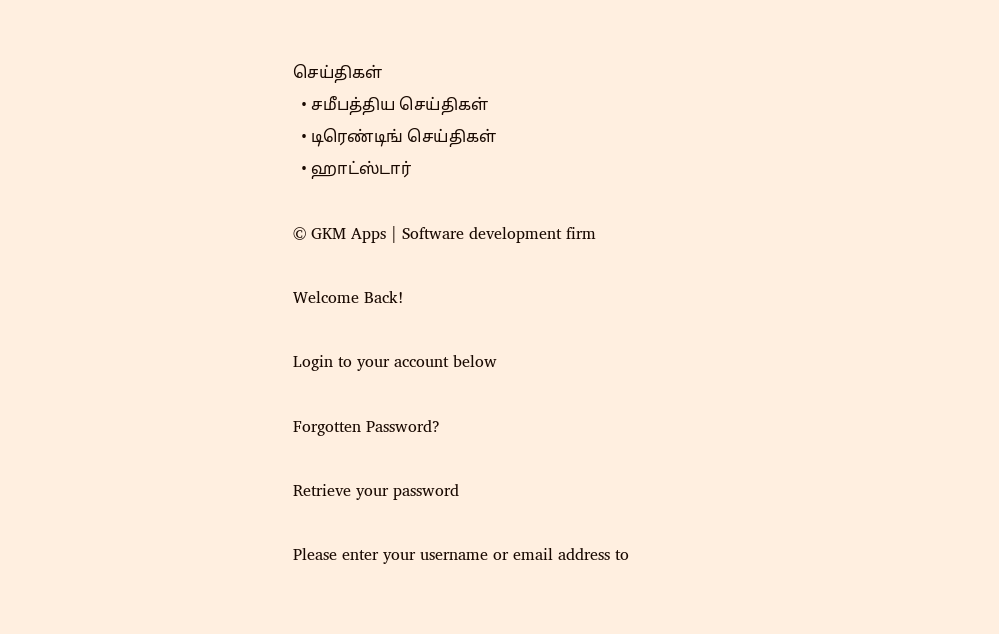செய்திகள்
  • சமீபத்திய செய்திகள்
  • டிரெண்டிங் செய்திகள்
  • ஹாட்ஸ்டார்

© GKM Apps | Software development firm

Welcome Back!

Login to your account below

Forgotten Password?

Retrieve your password

Please enter your username or email address to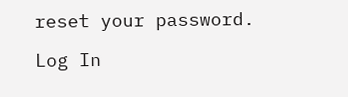reset your password.

Log In